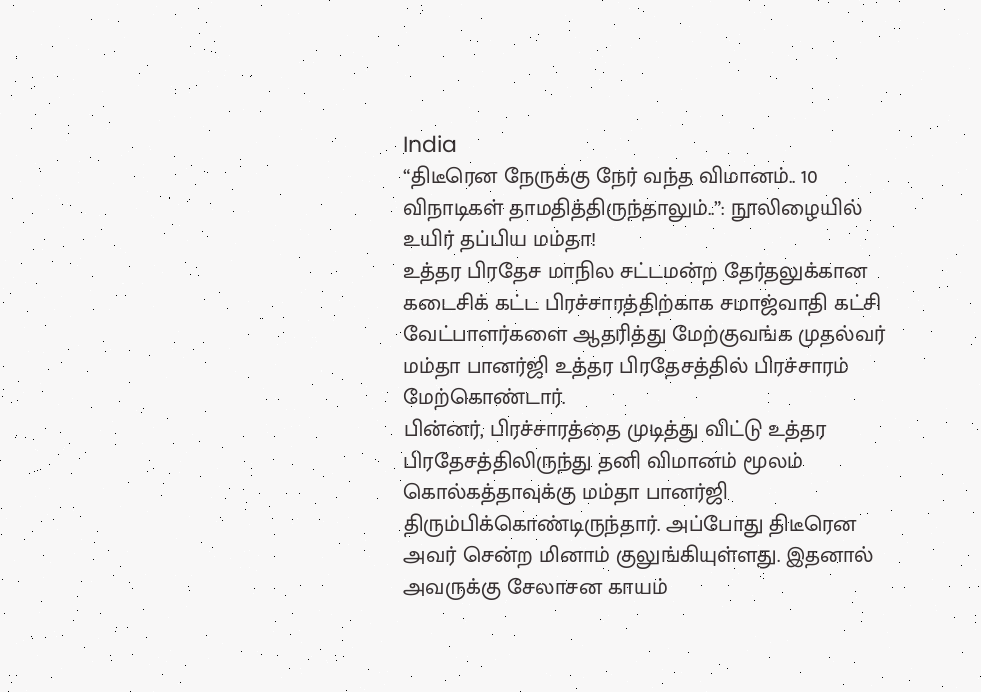India
“திடீரென நேருக்கு நேர் வந்த விமானம்.. 10 விநாடிகள் தாமதித்திருந்தாலும்..”: நூலிழையில் உயிர் தப்பிய மம்தா!
உத்தர பிரதேச மாநில சட்டமன்ற தேர்தலுக்கான கடைசிக் கட்ட பிரச்சாரத்திற்காக சமாஜ்வாதி கட்சி வேட்பாளர்களை ஆதரித்து மேற்குவங்க முதல்வர் மம்தா பானர்ஜி உத்தர பிரதேசத்தில் பிரச்சாரம் மேற்கொண்டார்.
பின்னர், பிரச்சாரத்தை முடித்து விட்டு உத்தர பிரதேசத்திலிருந்து தனி விமானம் மூலம் கொல்கத்தாவுக்கு மம்தா பானர்ஜி திரும்பிக்கொண்டிருந்தார். அப்போது திடீரென அவர் சென்ற மினாம் குலுங்கியுள்ளது. இதனால் அவருக்கு சேலாசன காயம்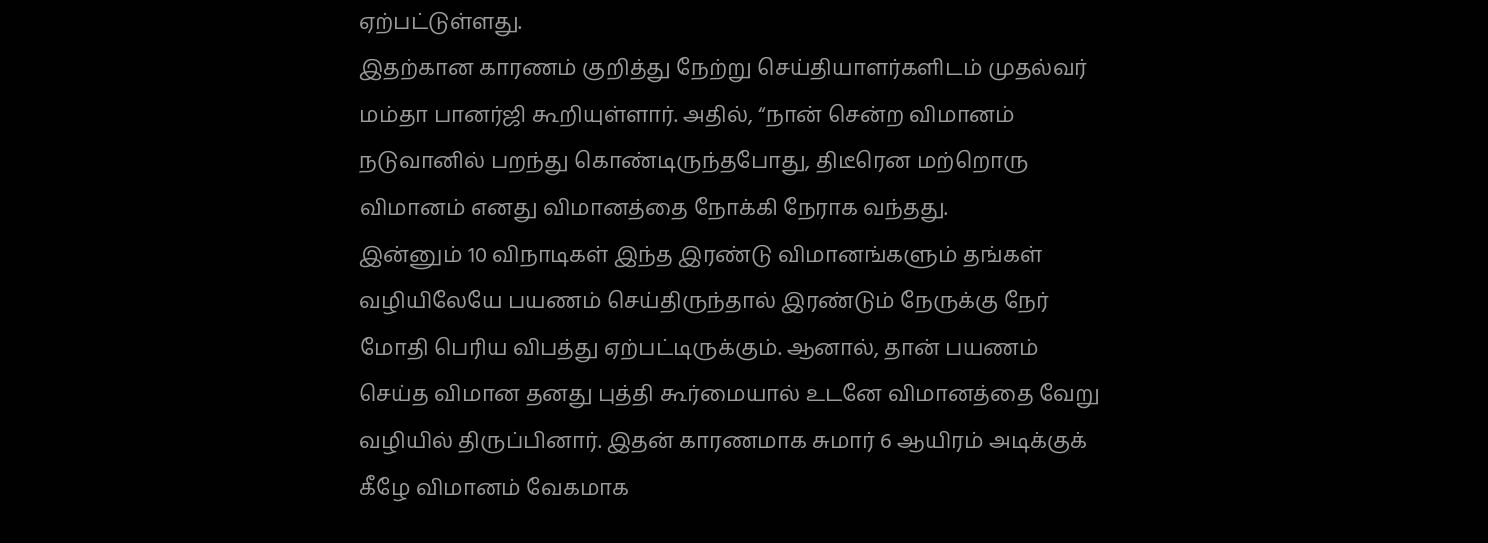ஏற்பட்டுள்ளது.
இதற்கான காரணம் குறித்து நேற்று செய்தியாளர்களிடம் முதல்வர் மம்தா பானர்ஜி கூறியுள்ளார். அதில், “நான் சென்ற விமானம் நடுவானில் பறந்து கொண்டிருந்தபோது, திடீரென மற்றொரு விமானம் எனது விமானத்தை நோக்கி நேராக வந்தது.
இன்னும் 10 விநாடிகள் இந்த இரண்டு விமானங்களும் தங்கள் வழியிலேயே பயணம் செய்திருந்தால் இரண்டும் நேருக்கு நேர் மோதி பெரிய விபத்து ஏற்பட்டிருக்கும். ஆனால், தான் பயணம் செய்த விமான தனது புத்தி கூர்மையால் உடனே விமானத்தை வேறு வழியில் திருப்பினார். இதன் காரணமாக சுமார் 6 ஆயிரம் அடிக்குக் கீழே விமானம் வேகமாக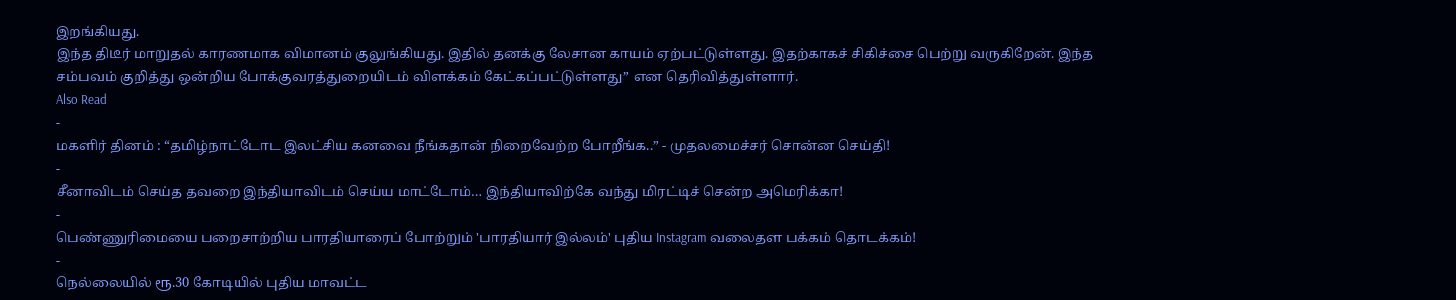இறங்கியது.
இந்த திடீர் மாறுதல் காரணமாக விமானம் குலுங்கியது. இதில் தனக்கு லேசான காயம் ஏற்பட்டுள்ளது. இதற்காகச் சிகிச்சை பெற்று வருகிறேன். இந்த சம்பவம் குறித்து ஒன்றிய போக்குவரத்துறையிடம் விளக்கம் கேட்கப்பட்டுள்ளது” என தெரிவித்துள்ளார்.
Also Read
-
மகளிர் தினம் : “தமிழ்நாட்டோட இலட்சிய கனவை நீங்கதான் நிறைவேற்ற போறீங்க..” - முதலமைச்சர் சொன்ன செய்தி!
-
சீனாவிடம் செய்த தவறை இந்தியாவிடம் செய்ய மாட்டோம்… இந்தியாவிற்கே வந்து மிரட்டிச் சென்ற அமெரிக்கா!
-
பெண்ணுரிமையை பறைசாற்றிய பாரதியாரைப் போற்றும் 'பாரதியார் இல்லம்' புதிய Instagram வலைதள பக்கம் தொடக்கம்!
-
நெல்லையில் ரூ.30 கோடியில் புதிய மாவட்ட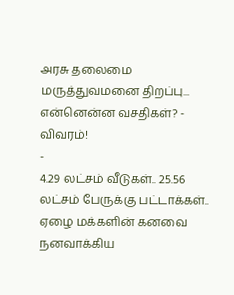அரசு தலைமை மருத்துவமனை திறப்பு... என்னென்ன வசதிகள்? - விவரம்!
-
4.29 லட்சம் வீடுகள்.. 25.56 லட்சம் பேருக்கு பட்டாக்கள்.. ஏழை மக்களின் கனவை நனவாக்கிய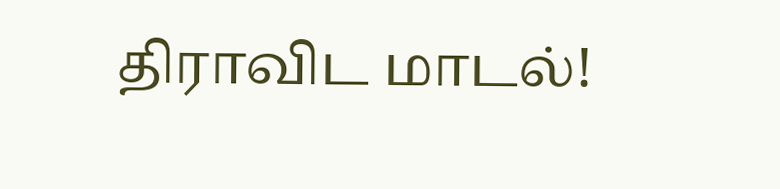திராவிட மாடல்!